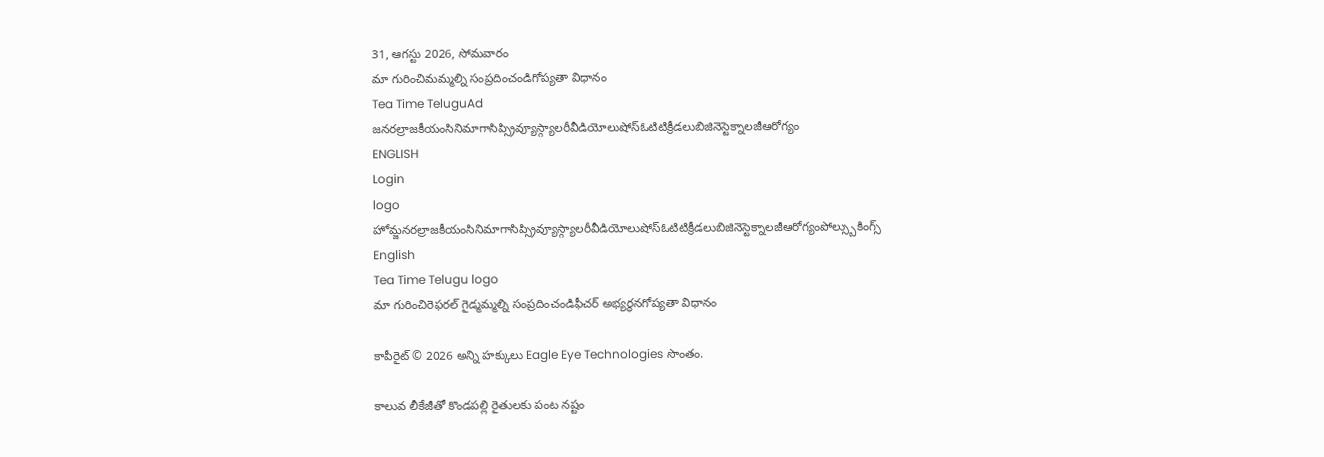31, ఆగస్టు 2026, సోమవారం
మా గురించిమమ్మల్ని సంప్రదించండిగోప్యతా విధానం
Tea Time TeluguAd
జనరల్రాజకీయంసినిమాగాసిప్స్రివ్యూస్గ్యాలరీవీడియోలుషోస్ఓటిటిక్రీడలుబిజినెస్టెక్నాలజీఆరోగ్యం
ENGLISH
Login
logo
హోమ్జనరల్రాజకీయంసినిమాగాసిప్స్రివ్యూస్గ్యాలరీవీడియోలుషోస్ఓటిటిక్రీడలుబిజినెస్టెక్నాలజీఆరోగ్యంపోల్స్బుకింగ్స్
English
Tea Time Telugu logo
మా గురించిరెఫరల్ గైడ్మమ్మల్ని సంప్రదించండిఫీచర్ అభ్యర్థనగోప్యతా విధానం

కాపీరైట్ © 2026 అన్ని హక్కులు Eagle Eye Technologies సొంతం.

కాలువ లీకేజీతో కొండపల్లి రైతులకు పంట నష్టం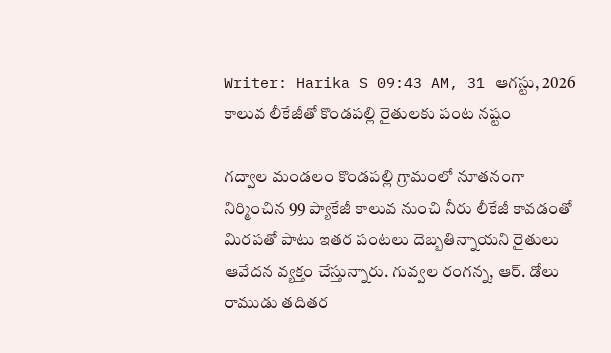Writer: Harika S 09:43 AM, 31 ఆగస్టు, 2026
కాలువ లీకేజీతో కొండపల్లి రైతులకు పంట నష్టం

గద్వాల మండలం కొండపల్లి గ్రామంలో నూతనంగా నిర్మించిన 99 ప్యాకేజీ కాలువ నుంచి నీరు లీకేజీ కావడంతో మిరపతో పాటు ఇతర పంటలు దెబ్బతిన్నాయని రైతులు ఆవేదన వ్యక్తం చేస్తున్నారు. గువ్వల రంగన్న, ఆర్. డోలు రాముడు తదితర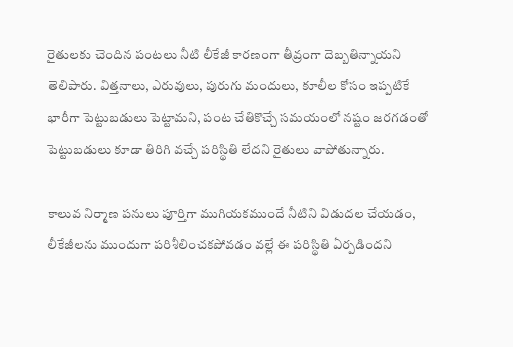రైతులకు చెందిన పంటలు నీటి లీకేజీ కారణంగా తీవ్రంగా దెబ్బతిన్నాయని తెలిపారు. విత్తనాలు, ఎరువులు, పురుగు మందులు, కూలీల కోసం ఇప్పటికే భారీగా పెట్టుబడులు పెట్టామని, పంట చేతికొచ్చే సమయంలో నష్టం జరగడంతో పెట్టుబడులు కూడా తిరిగి వచ్చే పరిస్థితి లేదని రైతులు వాపోతున్నారు.

కాలువ నిర్మాణ పనులు పూర్తిగా ముగియకముందే నీటిని విడుదల చేయడం, లీకేజీలను ముందుగా పరిశీలించకపోవడం వల్లే ఈ పరిస్థితి ఏర్పడిందని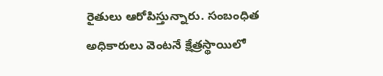రైతులు ఆరోపిస్తున్నారు. సంబంధిత అధికారులు వెంటనే క్షేత్రస్థాయిలో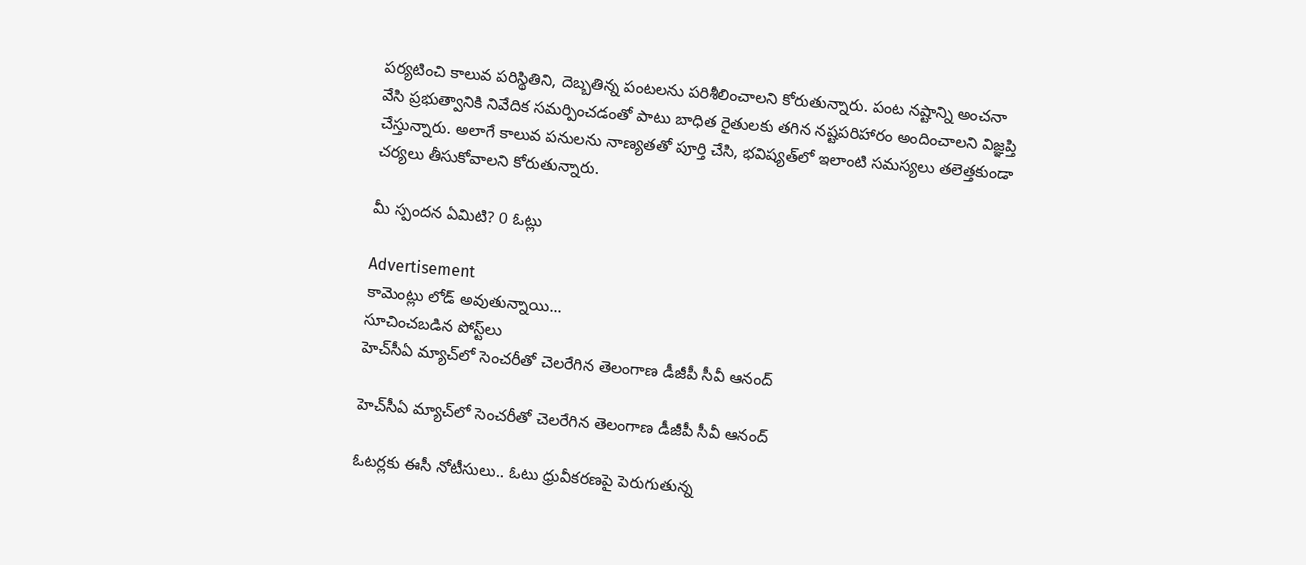పర్యటించి కాలువ పరిస్థితిని, దెబ్బతిన్న పంటలను పరిశీలించాలని కోరుతున్నారు. పంట నష్టాన్ని అంచనా వేసి ప్రభుత్వానికి నివేదిక సమర్పించడంతో పాటు బాధిత రైతులకు తగిన నష్టపరిహారం అందించాలని విజ్ఞప్తి చేస్తున్నారు. అలాగే కాలువ పనులను నాణ్యతతో పూర్తి చేసి, భవిష్యత్‌లో ఇలాంటి సమస్యలు తలెత్తకుండా చర్యలు తీసుకోవాలని కోరుతున్నారు.

మీ స్పందన ఏమిటి? 0 ఓట్లు

Advertisement
కామెంట్లు లోడ్ అవుతున్నాయి...
సూచించబడిన పోస్ట్‌లు
హెచ్‌సీఏ మ్యాచ్‌లో సెంచరీతో చెలరేగిన తెలంగాణ డీజీపీ సీవీ ఆనంద్

హెచ్‌సీఏ మ్యాచ్‌లో సెంచరీతో చెలరేగిన తెలంగాణ డీజీపీ సీవీ ఆనంద్

ఓటర్లకు ఈసీ నోటీసులు.. ఓటు ధ్రువీకరణపై పెరుగుతున్న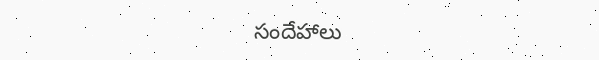సందేహాలు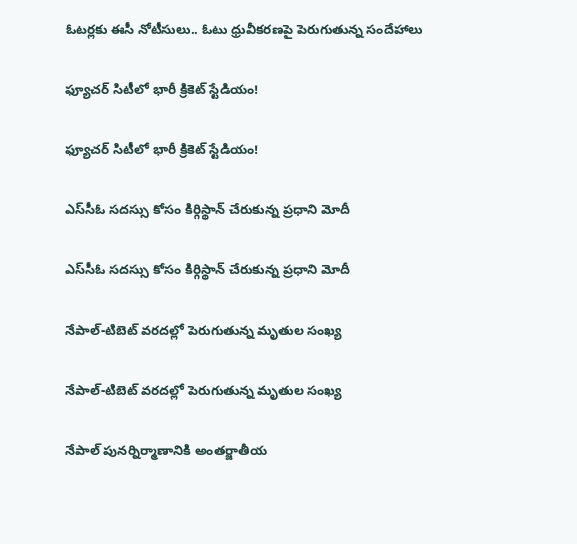ఓటర్లకు ఈసీ నోటీసులు.. ఓటు ధ్రువీకరణపై పెరుగుతున్న సందేహాలు

ఫ్యూచర్ సిటీలో భారీ క్రికెట్ స్టేడియం!

ఫ్యూచర్ సిటీలో భారీ క్రికెట్ స్టేడియం!

ఎస్‌సీఓ సదస్సు కోసం కిర్గిస్థాన్‌ చేరుకున్న ప్రధాని మోదీ

ఎస్‌సీఓ సదస్సు కోసం కిర్గిస్థాన్‌ చేరుకున్న ప్రధాని మోదీ

నేపాల్-టిబెట్ వరదల్లో పెరుగుతున్న మృతుల సంఖ్య

నేపాల్-టిబెట్ వరదల్లో పెరుగుతున్న మృతుల సంఖ్య

నేపాల్ పునర్నిర్మాణానికి అంతర్జాతీయ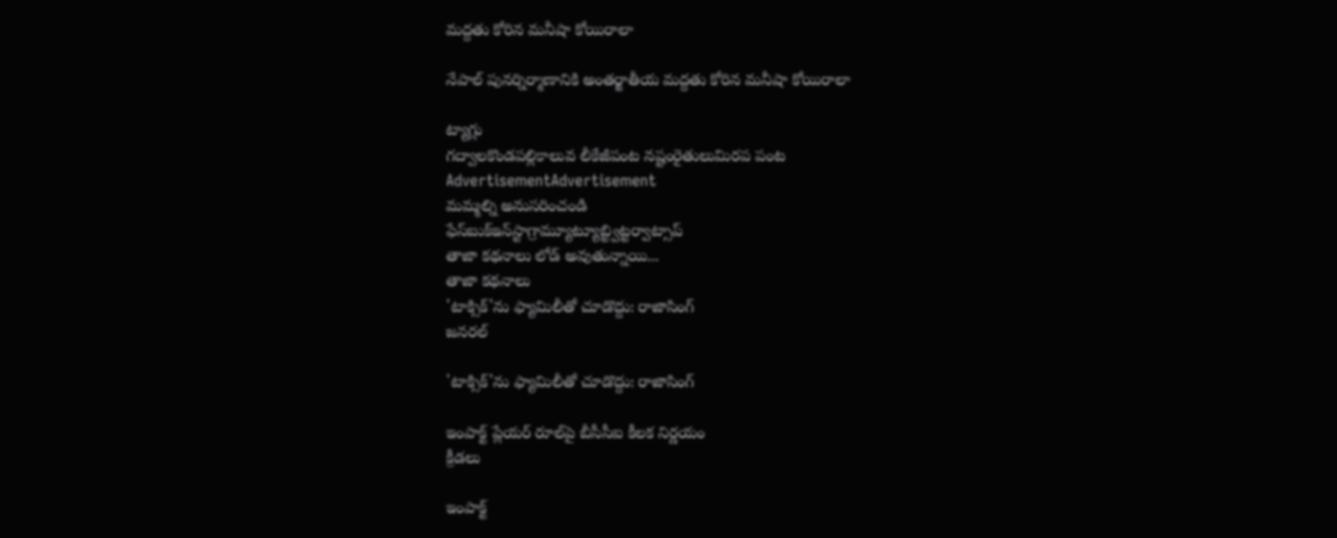మద్దతు కోరిన మనీషా కోయిరాలా

నేపాల్ పునర్నిర్మాణానికి అంతర్జాతీయ మద్దతు కోరిన మనీషా కోయిరాలా

ట్యాగ్లు
గద్వాలకొండపల్లికాలువ లీకేజీపంట నష్టంరైతులుమిరప పంట
AdvertisementAdvertisement
మమ్మల్ని అనుసరించండి
ఫేస్‌బుక్ఇన్‌స్టాగ్రామ్యూట్యూబ్ట్విట్టర్వాట్సాప్
తాజా కథనాలు లోడ్ అవుతున్నాయి...
తాజా కథనాలు
'టాక్సిక్'ను ఫ్యామిలీతో చూడొద్దు: రాజాసింగ్
జనరల్

'టాక్సిక్'ను ఫ్యామిలీతో చూడొద్దు: రాజాసింగ్

ఇంపాక్ట్ ప్లేయర్ రూల్‌పై బీసీసీఐ కీలక నిర్ణయం
క్రీడలు

ఇంపాక్ట్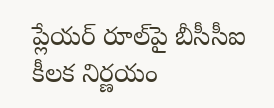ప్లేయర్ రూల్‌పై బీసీసీఐ కీలక నిర్ణయం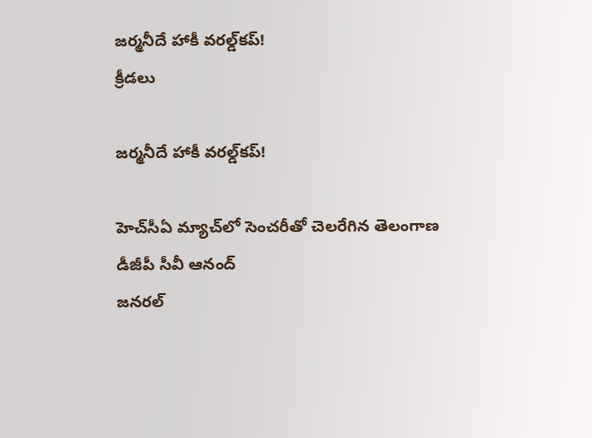జర్మనీదే హాకీ వరల్డ్‌కప్!
క్రీడలు

జర్మనీదే హాకీ వరల్డ్‌కప్!

హెచ్‌సీఏ మ్యాచ్‌లో సెంచరీతో చెలరేగిన తెలంగాణ డీజీపీ సీవీ ఆనంద్
జనరల్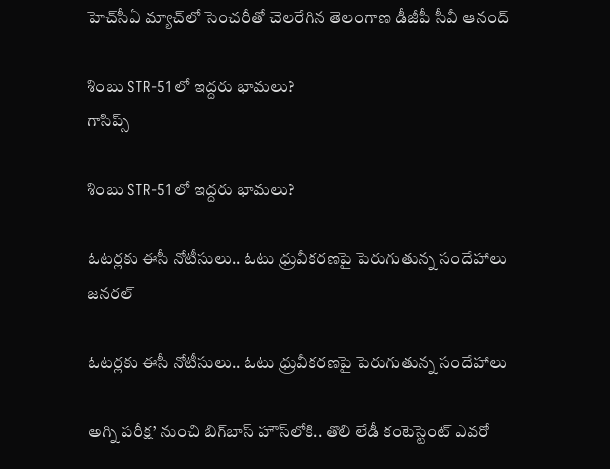హెచ్‌సీఏ మ్యాచ్‌లో సెంచరీతో చెలరేగిన తెలంగాణ డీజీపీ సీవీ ఆనంద్

శింబు STR-51లో ఇద్దరు భామలు?
గాసిప్స్

శింబు STR-51లో ఇద్దరు భామలు?

ఓటర్లకు ఈసీ నోటీసులు.. ఓటు ధ్రువీకరణపై పెరుగుతున్న సందేహాలు
జనరల్

ఓటర్లకు ఈసీ నోటీసులు.. ఓటు ధ్రువీకరణపై పెరుగుతున్న సందేహాలు

అగ్ని పరీక్ష’ నుంచి బిగ్‌బాస్ హౌస్‌లోకి.. తొలి లేడీ కంటెస్టెంట్ ఎవరో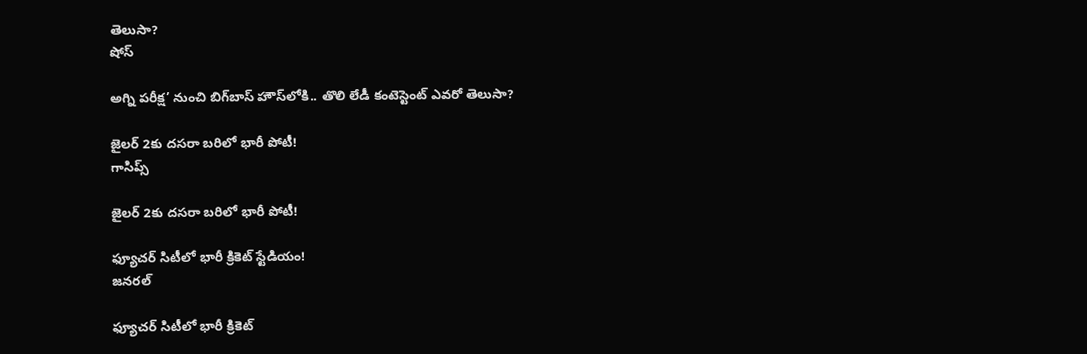తెలుసా?
షోస్

అగ్ని పరీక్ష’ నుంచి బిగ్‌బాస్ హౌస్‌లోకి.. తొలి లేడీ కంటెస్టెంట్ ఎవరో తెలుసా?

జైలర్ 2కు దసరా బరిలో భారీ పోటీ!
గాసిప్స్

జైలర్ 2కు దసరా బరిలో భారీ పోటీ!

ఫ్యూచర్ సిటీలో భారీ క్రికెట్ స్టేడియం!
జనరల్

ఫ్యూచర్ సిటీలో భారీ క్రికెట్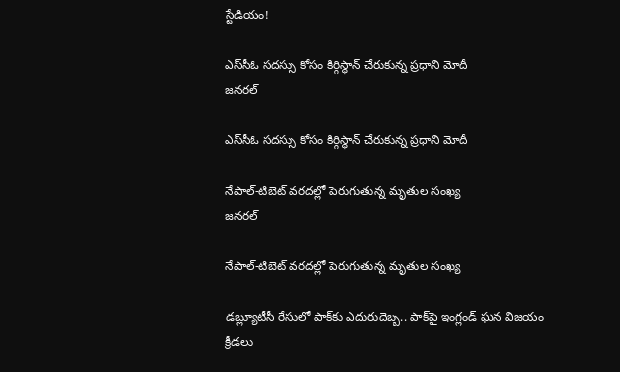స్టేడియం!

ఎస్‌సీఓ సదస్సు కోసం కిర్గిస్థాన్‌ చేరుకున్న ప్రధాని మోదీ
జనరల్

ఎస్‌సీఓ సదస్సు కోసం కిర్గిస్థాన్‌ చేరుకున్న ప్రధాని మోదీ

నేపాల్-టిబెట్ వరదల్లో పెరుగుతున్న మృతుల సంఖ్య
జనరల్

నేపాల్-టిబెట్ వరదల్లో పెరుగుతున్న మృతుల సంఖ్య

డబ్ల్యూటీసీ రేసులో పాక్‌కు ఎదురుదెబ్బ.. పాక్‌పై ఇంగ్లండ్‌ ఘన విజయం
క్రీడలు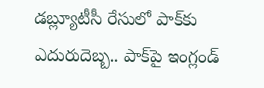డబ్ల్యూటీసీ రేసులో పాక్‌కు ఎదురుదెబ్బ.. పాక్‌పై ఇంగ్లండ్‌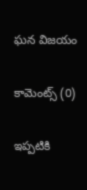ఘన విజయం

కామెంట్స్ (0)

ఇప్పటికి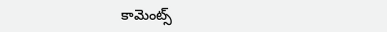కామెంట్స్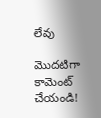లేవు

మొదటిగా కామెంట్ చేయండి!